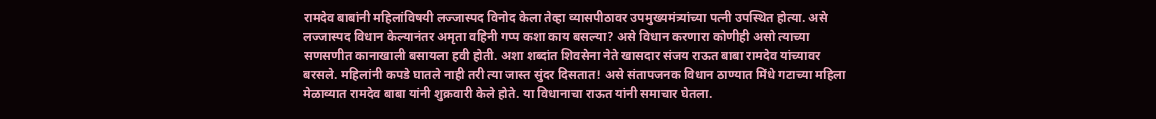रामदेव बाबांनी महिलांविषयी लज्जास्पद विनोद केला तेव्हा व्यासपीठावर उपमुख्यमंत्र्यांच्या पत्नी उपस्थित होत्या. असे लज्जास्पद विधान केल्यानंतर अमृता वहिनी गप्प कशा काय बसल्या? असे विधान करणारा कोणीही असो त्याच्या सणसणीत कानाखाली बसायला हवी होती. अशा शब्दांत शिवसेना नेते खासदार संजय राऊत बाबा रामदेव यांच्यावर बरसले. महिलांनी कपडे घातले नाही तरी त्या जास्त सुंदर दिसतात! असे संतापजनक विधान ठाण्यात मिंधे गटाच्या महिला मेळाव्यात रामदेव बाबा यांनी शुक्रवारी केले होते. या विधानाचा राऊत यांनी समाचार घेतला.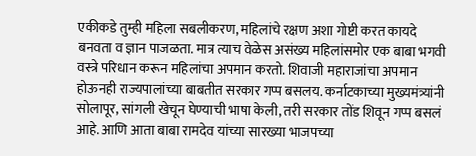एकीकडे तुम्ही महिला सबलीकरण, महिलांचे रक्षण अशा गोष्टी करत कायदे बनवता व ज्ञान पाजळता. मात्र त्याच वेळेस असंख्य महिलांसमोर एक बाबा भगवी वस्त्रे परिधान करून महिलांचा अपमान करतो. शिवाजी महाराजांचा अपमान होऊनही राज्यपालांच्या बाबतीत सरकार गप्प बसलय. कर्नाटकाच्या मुख्यमंत्र्यांनी सोलापूर, सांगली खेचून घेण्याची भाषा केली, तरी सरकार तोंड शिवून गप्प बसलं आहे. आणि आता बाबा रामदेव यांच्या सारख्या भाजपच्या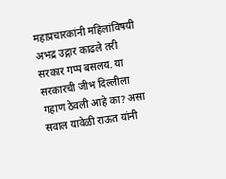महाप्रचारकांनी महिलांविषयी अभद्र उद्गार काढले तरी सरकार गप्प बसलय. या सरकारची जीभ दिल्लीला गहाण ठेवली आहे का? असा सवाल यावेळी राऊत यांनी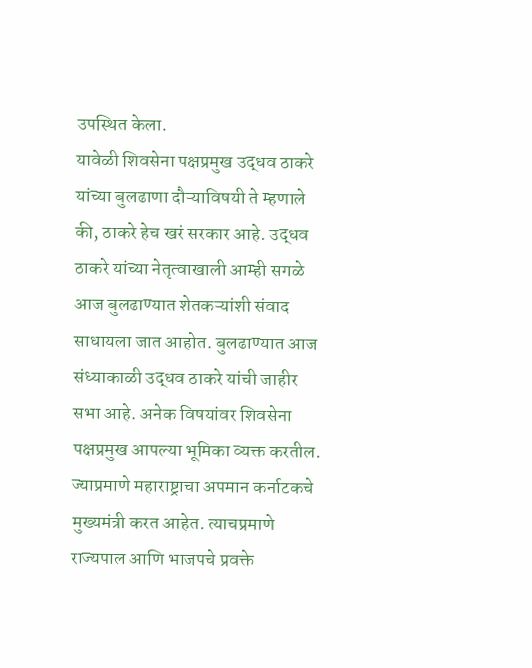उपस्थित केला.
यावेळी शिवसेना पक्षप्रमुख उद्धव ठाकरे यांच्या बुलढाणा दौऱ्याविषयी ते म्हणाले की, ठाकरे हेच खरं सरकार आहे. उद्धव ठाकरे यांच्या नेतृत्वाखाली आम्ही सगळे आज बुलढाण्यात शेतकऱ्यांशी संवाद साधायला जात आहोत. बुलढाण्यात आज संध्याकाळी उद्धव ठाकरे यांची जाहीर सभा आहे. अनेक विषयांवर शिवसेना पक्षप्रमुख आपल्या भूमिका व्यक्त करतील. ज्याप्रमाणे महाराष्ट्राचा अपमान कर्नाटकचे मुख्यमंत्री करत आहेत. त्याचप्रमाणे राज्यपाल आणि भाजपचे प्रवक्ते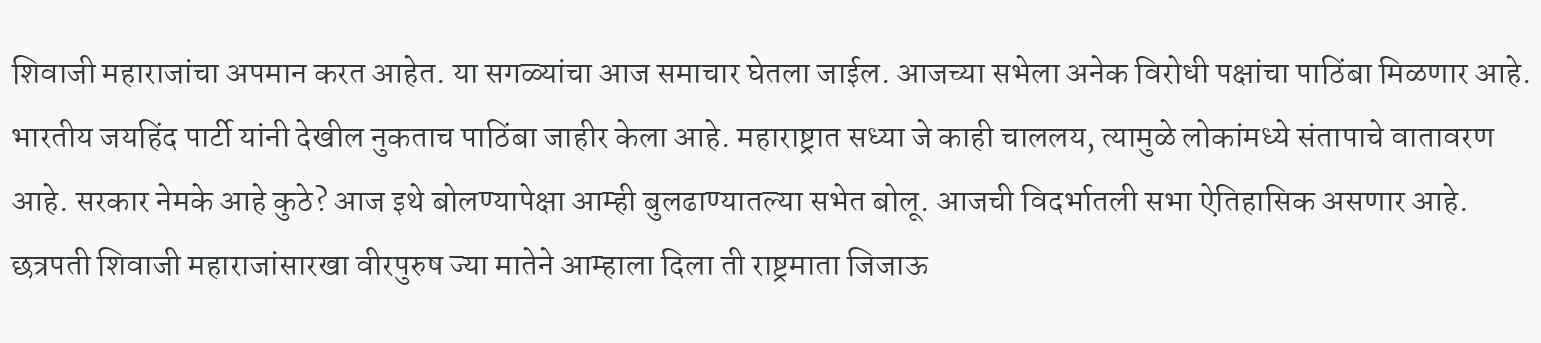शिवाजी महाराजांचा अपमान करत आहेत. या सगळ्यांचा आज समाचार घेतला जाईल. आजच्या सभेला अनेक विरोधी पक्षांचा पाठिंबा मिळणार आहे. भारतीय जयहिंद पार्टी यांनी देखील नुकताच पाठिंबा जाहीर केला आहे. महाराष्ट्रात सध्या जे काही चाललय, त्यामुळे लोकांमध्ये संतापाचे वातावरण आहे. सरकार नेमके आहे कुठे? आज इथे बोलण्यापेक्षा आम्ही बुलढाण्यातल्या सभेत बोलू. आजची विदर्भातली सभा ऐतिहासिक असणार आहे. छत्रपती शिवाजी महाराजांसारखा वीरपुरुष ज्या मातेने आम्हाला दिला ती राष्ट्रमाता जिजाऊ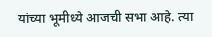यांच्या भूमीध्ये आजची सभा आहे. त्या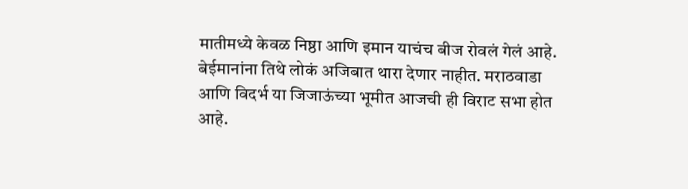मातीमध्ये केवळ निष्ठा आणि इमान याचंच बीज रोवलं गेलं आहे. बेईमानांना तिथे लोकं अजिबात थारा देणार नाहीत. मराठवाडा आणि विदर्भ या जिजाऊंच्या भूमीत आजची ही विराट सभा होत आहे.